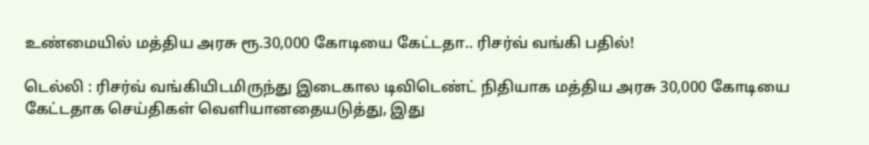உண்மையில் மத்திய அரசு ரூ.30,000 கோடியை கேட்டதா.. ரிசர்வ் வங்கி பதில்!

டெல்லி : ரிசர்வ் வங்கியிடமிருந்து இடைகால டிவிடெண்ட் நிதியாக மத்திய அரசு 30,000 கோடியை கேட்டதாக செய்திகள் வெளியானதையடுத்து, இது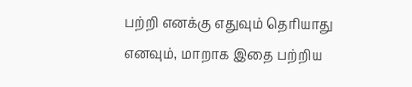பற்றி எனக்கு எதுவும் தெரியாது எனவும், மாறாக இதை பற்றிய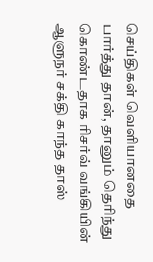செய்திகள் வெளியானதை பார்த்து தான், தானும் தெரிந்து கொண்டதாக ரிசர்வ் வங்கியின் ஆளுநர் சக்தி காந்த தாஸ்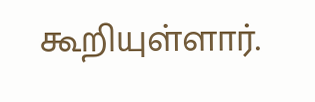கூறியுள்ளார்.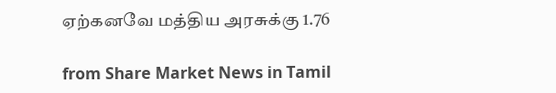ஏற்கனவே மத்திய அரசுக்கு 1.76

from Share Market News in Tamil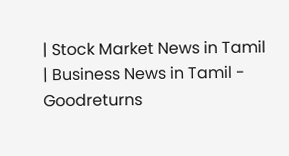| Stock Market News in Tamil | Business News in Tamil - Goodreturns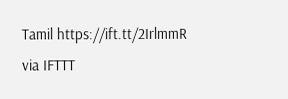Tamil https://ift.tt/2IrlmmR
via IFTTT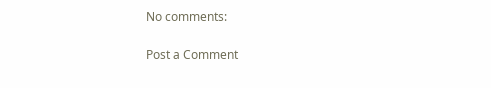No comments:

Post a Comment